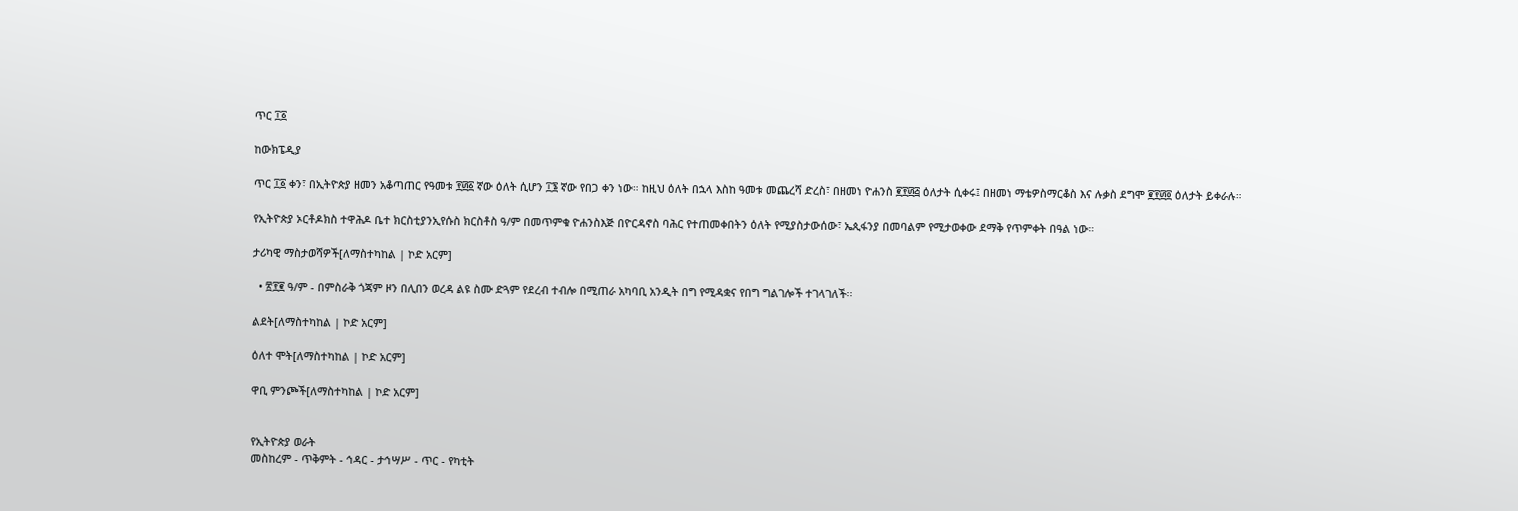ጥር ፲፩

ከውክፔዲያ

ጥር ፲፩ ቀን፣ በኢትዮጵያ ዘመን አቆጣጠር የዓመቱ ፻፴፩ ኛው ዕለት ሲሆን ፲፮ ኛው የበጋ ቀን ነው። ከዚህ ዕለት በኋላ እስከ ዓመቱ መጨረሻ ድረስ፣ በዘመነ ዮሐንስ ፪፻፴፭ ዕለታት ሲቀሩ፤ በዘመነ ማቴዎስማርቆስ እና ሉቃስ ደግሞ ፪፻፴፬ ዕለታት ይቀራሉ።

የኢትዮጵያ ኦርቶዶክስ ተዋሕዶ ቤተ ክርስቲያንኢየሱስ ክርስቶስ ዓ/ም በመጥምቁ ዮሐንስእጅ በዮርዳኖስ ባሕር የተጠመቀበትን ዕለት የሚያስታውሰው፣ ኤጲፋንያ በመባልም የሚታወቀው ደማቅ የጥምቀት በዓል ነው።

ታሪካዊ ማስታወሻዎች[ለማስተካከል | ኮድ አርም]

  • ፳፻፪ ዓ/ም - በምስራቅ ጎጃም ዞን በሊበን ወረዳ ልዩ ስሙ ድጓም የደረብ ተብሎ በሚጠራ አካባቢ አንዲት በግ የሚዳቋና የበግ ግልገሎች ተገላገለች፡፡

ልደት[ለማስተካከል | ኮድ አርም]

ዕለተ ሞት[ለማስተካከል | ኮድ አርም]

ዋቢ ምንጮች[ለማስተካከል | ኮድ አርም]


የኢትዮጵያ ወራት
መስከረም - ጥቅምት - ኅዳር - ታኅሣሥ - ጥር - የካቲት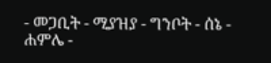- መጋቢት - ሚያዝያ - ግንቦት - ሰኔ - ሐምሌ -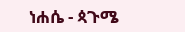ነሐሴ - ጳጉሜ